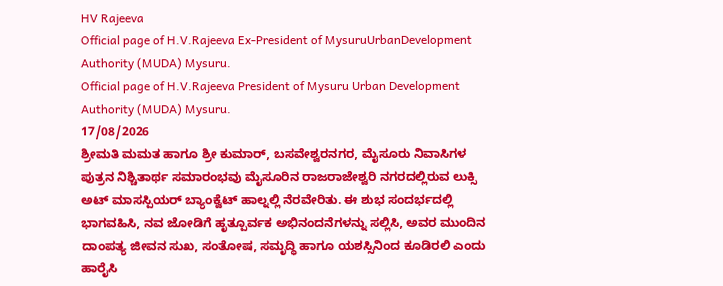HV Rajeeva
Official page of H.V.Rajeeva Ex-President of MysuruUrbanDevelopment Authority (MUDA) Mysuru.
Official page of H.V.Rajeeva President of Mysuru Urban Development Authority (MUDA) Mysuru.
17/08/2026
ಶ್ರೀಮತಿ ಮಮತ ಹಾಗೂ ಶ್ರೀ ಕುಮಾರ್, ಬಸವೇಶ್ವರನಗರ, ಮೈಸೂರು ನಿವಾಸಿಗಳ ಪುತ್ರನ ನಿಶ್ಚಿತಾರ್ಥ ಸಮಾರಂಭವು ಮೈಸೂರಿನ ರಾಜರಾಜೇಶ್ವರಿ ನಗರದಲ್ಲಿರುವ ಲುಕ್ಸಿ ಅಟ್ ಮಾಸಸ್ಪಿಯರ್ ಬ್ಯಾಂಕ್ವೆಟ್ ಹಾಲ್ನಲ್ಲಿ ನೆರವೇರಿತು. ಈ ಶುಭ ಸಂದರ್ಭದಲ್ಲಿ ಭಾಗವಹಿಸಿ, ನವ ಜೋಡಿಗೆ ಹೃತ್ಪೂರ್ವಕ ಅಭಿನಂದನೆಗಳನ್ನು ಸಲ್ಲಿಸಿ, ಅವರ ಮುಂದಿನ ದಾಂಪತ್ಯ ಜೀವನ ಸುಖ, ಸಂತೋಷ, ಸಮೃದ್ಧಿ ಹಾಗೂ ಯಶಸ್ಸಿನಿಂದ ಕೂಡಿರಲಿ ಎಂದು ಹಾರೈಸಿ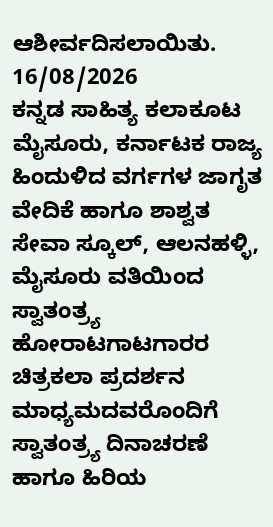ಆಶೀರ್ವದಿಸಲಾಯಿತು.
16/08/2026
ಕನ್ನಡ ಸಾಹಿತ್ಯ ಕಲಾಕೂಟ ಮೈಸೂರು, ಕರ್ನಾಟಕ ರಾಜ್ಯ ಹಿಂದುಳಿದ ವರ್ಗಗಳ ಜಾಗೃತ ವೇದಿಕೆ ಹಾಗೂ ಶಾಶ್ವತ ಸೇವಾ ಸ್ಕೂಲ್, ಆಲನಹಳ್ಳಿ, ಮೈಸೂರು ವತಿಯಿಂದ ಸ್ವಾತಂತ್ರ್ಯ ಹೋರಾಟಗಾಟಗಾರರ ಚಿತ್ರಕಲಾ ಪ್ರದರ್ಶನ ಮಾಧ್ಯಮದವರೊಂದಿಗೆ ಸ್ವಾತಂತ್ರ್ಯ ದಿನಾಚರಣೆ ಹಾಗೂ ಹಿರಿಯ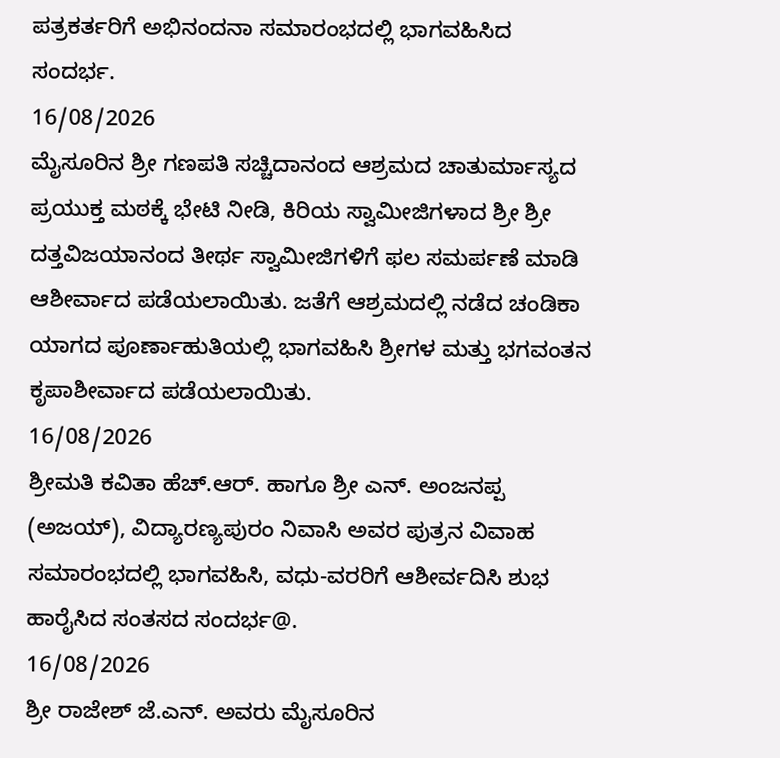ಪತ್ರಕರ್ತರಿಗೆ ಅಭಿನಂದನಾ ಸಮಾರಂಭದಲ್ಲಿ ಭಾಗವಹಿಸಿದ ಸಂದರ್ಭ.
16/08/2026
ಮೈಸೂರಿನ ಶ್ರೀ ಗಣಪತಿ ಸಚ್ಚಿದಾನಂದ ಆಶ್ರಮದ ಚಾತುರ್ಮಾಸ್ಯದ ಪ್ರಯುಕ್ತ ಮಠಕ್ಕೆ ಭೇಟಿ ನೀಡಿ, ಕಿರಿಯ ಸ್ವಾಮೀಜಿಗಳಾದ ಶ್ರೀ ಶ್ರೀ ದತ್ತವಿಜಯಾನಂದ ತೀರ್ಥ ಸ್ವಾಮೀಜಿಗಳಿಗೆ ಫಲ ಸಮರ್ಪಣೆ ಮಾಡಿ ಆಶೀರ್ವಾದ ಪಡೆಯಲಾಯಿತು. ಜತೆಗೆ ಆಶ್ರಮದಲ್ಲಿ ನಡೆದ ಚಂಡಿಕಾ ಯಾಗದ ಪೂರ್ಣಾಹುತಿಯಲ್ಲಿ ಭಾಗವಹಿಸಿ ಶ್ರೀಗಳ ಮತ್ತು ಭಗವಂತನ ಕೃಪಾಶೀರ್ವಾದ ಪಡೆಯಲಾಯಿತು.
16/08/2026
ಶ್ರೀಮತಿ ಕವಿತಾ ಹೆಚ್.ಆರ್. ಹಾಗೂ ಶ್ರೀ ಎನ್. ಅಂಜನಪ್ಪ (ಅಜಯ್), ವಿದ್ಯಾರಣ್ಯಪುರಂ ನಿವಾಸಿ ಅವರ ಪುತ್ರನ ವಿವಾಹ ಸಮಾರಂಭದಲ್ಲಿ ಭಾಗವಹಿಸಿ, ವಧು-ವರರಿಗೆ ಆಶೀರ್ವದಿಸಿ ಶುಭ ಹಾರೈಸಿದ ಸಂತಸದ ಸಂದರ್ಭ@.
16/08/2026
ಶ್ರೀ ರಾಜೇಶ್ ಜೆ.ಎನ್. ಅವರು ಮೈಸೂರಿನ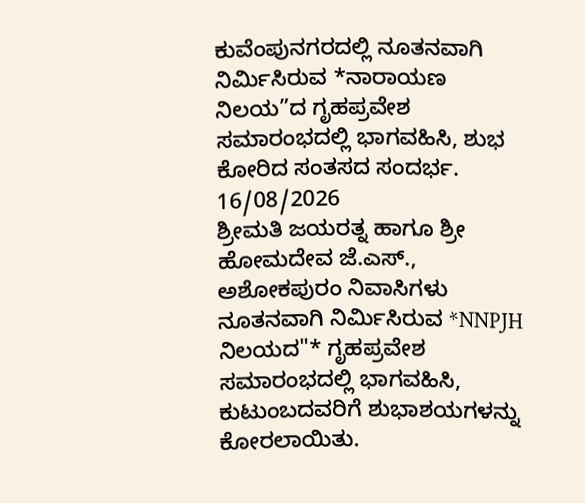ಕುವೆಂಪುನಗರದಲ್ಲಿ ನೂತನವಾಗಿ ನಿರ್ಮಿಸಿರುವ *ನಾರಾಯಣ ನಿಲಯ”ದ ಗೃಹಪ್ರವೇಶ ಸಮಾರಂಭದಲ್ಲಿ ಭಾಗವಹಿಸಿ, ಶುಭ ಕೋರಿದ ಸಂತಸದ ಸಂದರ್ಭ.
16/08/2026
ಶ್ರೀಮತಿ ಜಯರತ್ನ ಹಾಗೂ ಶ್ರೀ ಹೋಮದೇವ ಜೆ.ಎಸ್., ಅಶೋಕಪುರಂ ನಿವಾಸಿಗಳು ನೂತನವಾಗಿ ನಿರ್ಮಿಸಿರುವ *NNPJH ನಿಲಯದ"* ಗೃಹಪ್ರವೇಶ ಸಮಾರಂಭದಲ್ಲಿ ಭಾಗವಹಿಸಿ, ಕುಟುಂಬದವರಿಗೆ ಶುಭಾಶಯಗಳನ್ನು ಕೋರಲಾಯಿತು.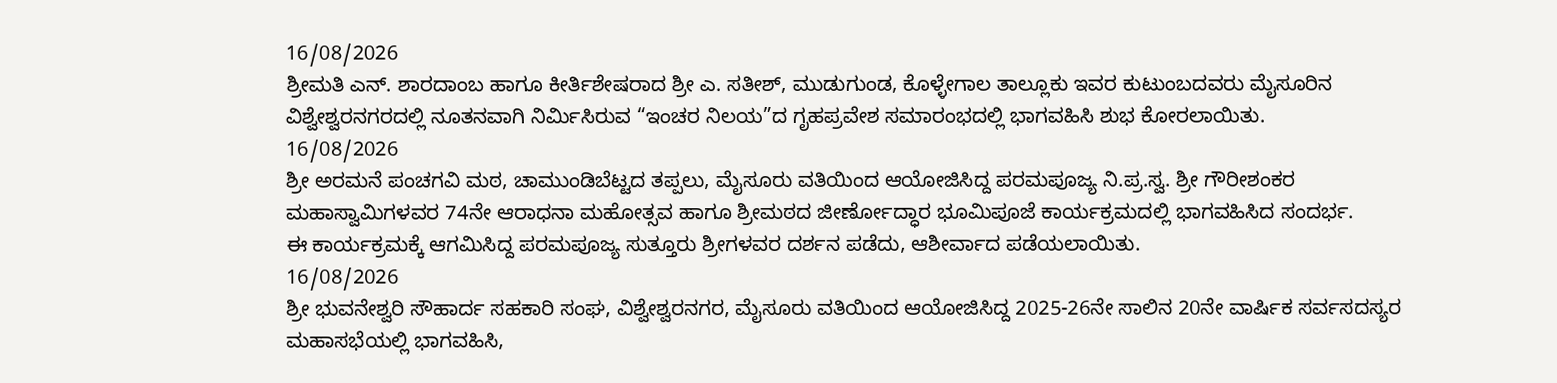16/08/2026
ಶ್ರೀಮತಿ ಎನ್. ಶಾರದಾಂಬ ಹಾಗೂ ಕೀರ್ತಿಶೇಷರಾದ ಶ್ರೀ ಎ. ಸತೀಶ್, ಮುಡುಗುಂಡ, ಕೊಳ್ಳೇಗಾಲ ತಾಲ್ಲೂಕು ಇವರ ಕುಟುಂಬದವರು ಮೈಸೂರಿನ ವಿಶ್ವೇಶ್ವರನಗರದಲ್ಲಿ ನೂತನವಾಗಿ ನಿರ್ಮಿಸಿರುವ “ಇಂಚರ ನಿಲಯ”ದ ಗೃಹಪ್ರವೇಶ ಸಮಾರಂಭದಲ್ಲಿ ಭಾಗವಹಿಸಿ ಶುಭ ಕೋರಲಾಯಿತು.
16/08/2026
ಶ್ರೀ ಅರಮನೆ ಪಂಚಗವಿ ಮಠ, ಚಾಮುಂಡಿಬೆಟ್ಟದ ತಪ್ಪಲು, ಮೈಸೂರು ವತಿಯಿಂದ ಆಯೋಜಿಸಿದ್ದ ಪರಮಪೂಜ್ಯ ನಿ.ಪ್ರ.ಸ್ವ. ಶ್ರೀ ಗೌರೀಶಂಕರ ಮಹಾಸ್ವಾಮಿಗಳವರ 74ನೇ ಆರಾಧನಾ ಮಹೋತ್ಸವ ಹಾಗೂ ಶ್ರೀಮಠದ ಜೀರ್ಣೋದ್ಧಾರ ಭೂಮಿಪೂಜೆ ಕಾರ್ಯಕ್ರಮದಲ್ಲಿ ಭಾಗವಹಿಸಿದ ಸಂದರ್ಭ.
ಈ ಕಾರ್ಯಕ್ರಮಕ್ಕೆ ಆಗಮಿಸಿದ್ದ ಪರಮಪೂಜ್ಯ ಸುತ್ತೂರು ಶ್ರೀಗಳವರ ದರ್ಶನ ಪಡೆದು, ಆಶೀರ್ವಾದ ಪಡೆಯಲಾಯಿತು.
16/08/2026
ಶ್ರೀ ಭುವನೇಶ್ವರಿ ಸೌಹಾರ್ದ ಸಹಕಾರಿ ಸಂಘ, ವಿಶ್ವೇಶ್ವರನಗರ, ಮೈಸೂರು ವತಿಯಿಂದ ಆಯೋಜಿಸಿದ್ದ 2025-26ನೇ ಸಾಲಿನ 20ನೇ ವಾರ್ಷಿಕ ಸರ್ವಸದಸ್ಯರ ಮಹಾಸಭೆಯಲ್ಲಿ ಭಾಗವಹಿಸಿ,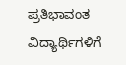ಪ್ರತಿಭಾವಂತ ವಿದ್ಯಾರ್ಥಿಗಳಿಗೆ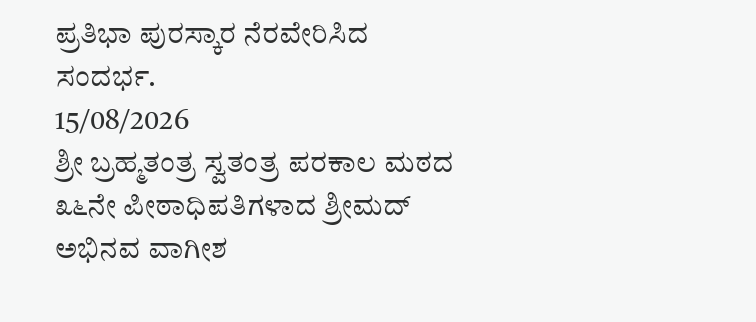ಪ್ರತಿಭಾ ಪುರಸ್ಕಾರ ನೆರವೇರಿಸಿದ ಸಂದರ್ಭ.
15/08/2026
ಶ್ರೀ ಬ್ರಹ್ಮತಂತ್ರ ಸ್ವತಂತ್ರ ಪರಕಾಲ ಮಠದ ೩೬ನೇ ಪೀಠಾಧಿಪತಿಗಳಾದ ಶ್ರೀಮದ್ ಅಭಿನವ ವಾಗೀಶ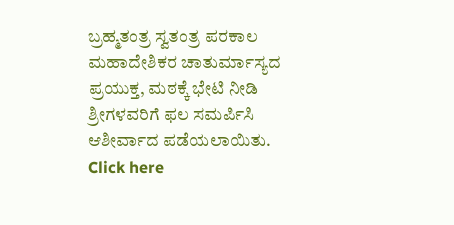ಬ್ರಹ್ಮತಂತ್ರ ಸ್ವತಂತ್ರ ಪರಕಾಲ ಮಹಾದೇಶಿಕರ ಚಾತುರ್ಮಾಸ್ಯದ ಪ್ರಯುಕ್ತ, ಮಠಕ್ಕೆ ಭೇಟಿ ನೀಡಿ ಶ್ರೀಗಳವರಿಗೆ ಫಲ ಸಮರ್ಪಿಸಿ ಆಶೀರ್ವಾದ ಪಡೆಯಲಾಯಿತು.
Click here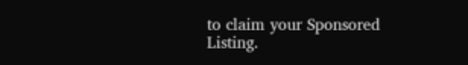to claim your Sponsored Listing.